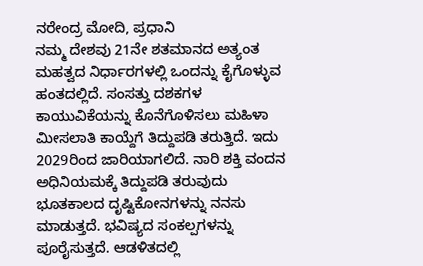ನರೇಂದ್ರ ಮೋದಿ, ಪ್ರಧಾನಿ
ನಮ್ಮ ದೇಶವು 21ನೇ ಶತಮಾನದ ಅತ್ಯಂತ ಮಹತ್ವದ ನಿರ್ಧಾರಗಳಲ್ಲಿ ಒಂದನ್ನು ಕೈಗೊಳ್ಳುವ ಹಂತದಲ್ಲಿದೆ. ಸಂಸತ್ತು ದಶಕಗಳ ಕಾಯುವಿಕೆಯನ್ನು ಕೊನೆಗೊಳಿಸಲು ಮಹಿಳಾ ಮೀಸಲಾತಿ ಕಾಯ್ದೆಗೆ ತಿದ್ದುಪಡಿ ತರುತ್ತಿದೆ. ಇದು 2029ರಿಂದ ಜಾರಿಯಾಗಲಿದೆ. ನಾರಿ ಶಕ್ತಿ ವಂದನ ಅಧಿನಿಯಮಕ್ಕೆ ತಿದ್ದುಪಡಿ ತರುವುದು ಭೂತಕಾಲದ ದೃಷ್ಟಿಕೋನಗಳನ್ನು ನನಸು ಮಾಡುತ್ತದೆ. ಭವಿಷ್ಯದ ಸಂಕಲ್ಪಗಳನ್ನು ಪೂರೈಸುತ್ತದೆ. ಆಡಳಿತದಲ್ಲಿ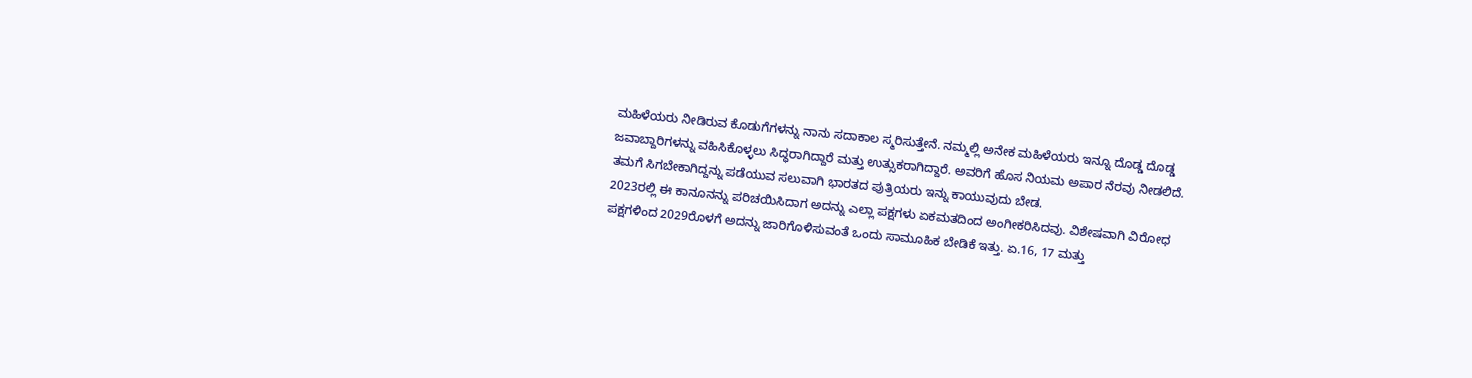ಮಹಿಳೆಯರು ನೀಡಿರುವ ಕೊಡುಗೆಗಳನ್ನು ನಾನು ಸದಾಕಾಲ ಸ್ಮರಿಸುತ್ತೇನೆ. ನಮ್ಮಲ್ಲಿ ಅನೇಕ ಮಹಿಳೆಯರು ಇನ್ನೂ ದೊಡ್ಡ ದೊಡ್ಡ ಜವಾಬ್ದಾರಿಗಳನ್ನು ವಹಿಸಿಕೊಳ್ಳಲು ಸಿದ್ಧರಾಗಿದ್ದಾರೆ ಮತ್ತು ಉತ್ಸುಕರಾಗಿದ್ದಾರೆ. ಅವರಿಗೆ ಹೊಸ ನಿಯಮ ಅಪಾರ ನೆರವು ನೀಡಲಿದೆ. ತಮಗೆ ಸಿಗಬೇಕಾಗಿದ್ದನ್ನು ಪಡೆಯುವ ಸಲುವಾಗಿ ಭಾರತದ ಪುತ್ರಿಯರು ಇನ್ನು ಕಾಯುವುದು ಬೇಡ.
2023ರಲ್ಲಿ ಈ ಕಾನೂನನ್ನು ಪರಿಚಯಿಸಿದಾಗ ಅದನ್ನು ಎಲ್ಲಾ ಪಕ್ಷಗಳು ಏಕಮತದಿಂದ ಅಂಗೀಕರಿಸಿದವು. ವಿಶೇಷವಾಗಿ ವಿರೋಧ ಪಕ್ಷಗಳಿಂದ 2029ರೊಳಗೆ ಅದನ್ನು ಜಾರಿಗೊಳಿಸುವಂತೆ ಒಂದು ಸಾಮೂಹಿಕ ಬೇಡಿಕೆ ಇತ್ತು. ಏ.16, 17 ಮತ್ತು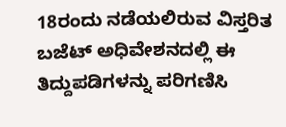18ರಂದು ನಡೆಯಲಿರುವ ವಿಸ್ತರಿತ ಬಜೆಟ್ ಅಧಿವೇಶನದಲ್ಲಿ ಈ ತಿದ್ದುಪಡಿಗಳನ್ನು ಪರಿಗಣಿಸಿ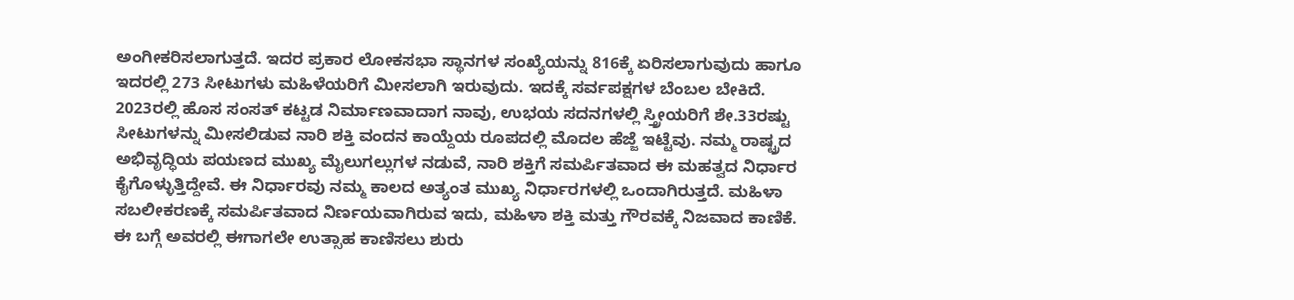ಅಂಗೀಕರಿಸಲಾಗುತ್ತದೆ. ಇದರ ಪ್ರಕಾರ ಲೋಕಸಭಾ ಸ್ಥಾನಗಳ ಸಂಖ್ಯೆಯನ್ನು 816ಕ್ಕೆ ಏರಿಸಲಾಗುವುದು ಹಾಗೂ ಇದರಲ್ಲಿ 273 ಸೀಟುಗಳು ಮಹಿಳೆಯರಿಗೆ ಮೀಸಲಾಗಿ ಇರುವುದು. ಇದಕ್ಕೆ ಸರ್ವಪಕ್ಷಗಳ ಬೆಂಬಲ ಬೇಕಿದೆ. 2023ರಲ್ಲಿ ಹೊಸ ಸಂಸತ್ ಕಟ್ಟಡ ನಿರ್ಮಾಣವಾದಾಗ ನಾವು, ಉಭಯ ಸದನಗಳಲ್ಲಿ ಸ್ತ್ರೀಯರಿಗೆ ಶೇ.33ರಷ್ಟು ಸೀಟುಗಳನ್ನು ಮೀಸಲಿಡುವ ನಾರಿ ಶಕ್ತಿ ವಂದನ ಕಾಯ್ದೆಯ ರೂಪದಲ್ಲಿ ಮೊದಲ ಹೆಜ್ಜೆ ಇಟ್ಟೆವು. ನಮ್ಮ ರಾಷ್ಟ್ರದ ಅಭಿವೃದ್ಧಿಯ ಪಯಣದ ಮುಖ್ಯ ಮೈಲುಗಲ್ಲುಗಳ ನಡುವೆ, ನಾರಿ ಶಕ್ತಿಗೆ ಸಮರ್ಪಿತವಾದ ಈ ಮಹತ್ವದ ನಿರ್ಧಾರ ಕೈಗೊಳ್ಳುತ್ತಿದ್ದೇವೆ. ಈ ನಿರ್ಧಾರವು ನಮ್ಮ ಕಾಲದ ಅತ್ಯಂತ ಮುಖ್ಯ ನಿರ್ಧಾರಗಳಲ್ಲಿ ಒಂದಾಗಿರುತ್ತದೆ. ಮಹಿಳಾ ಸಬಲೀಕರಣಕ್ಕೆ ಸಮರ್ಪಿತವಾದ ನಿರ್ಣಯವಾಗಿರುವ ಇದು, ಮಹಿಳಾ ಶಕ್ತಿ ಮತ್ತು ಗೌರವಕ್ಕೆ ನಿಜವಾದ ಕಾಣಿಕೆ. ಈ ಬಗ್ಗೆ ಅವರಲ್ಲಿ ಈಗಾಗಲೇ ಉತ್ಸಾಹ ಕಾಣಿಸಲು ಶುರು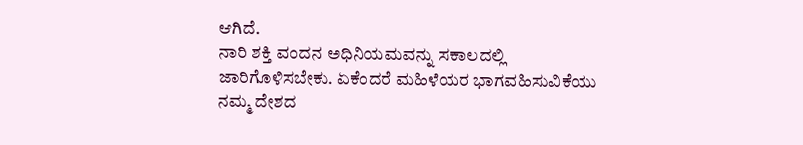ಆಗಿದೆ.
ನಾರಿ ಶಕ್ತಿ ವಂದನ ಅಧಿನಿಯಮವನ್ನು ಸಕಾಲದಲ್ಲಿ ಜಾರಿಗೊಳಿಸಬೇಕು. ಏಕೆಂದರೆ ಮಹಿಳೆಯರ ಭಾಗವಹಿಸುವಿಕೆಯು ನಮ್ಮ ದೇಶದ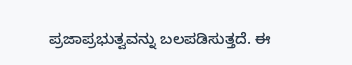ಪ್ರಜಾಪ್ರಭುತ್ವವನ್ನು ಬಲಪಡಿಸುತ್ತದೆ. ಈ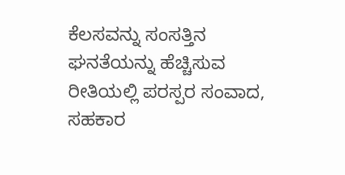ಕೆಲಸವನ್ನು ಸಂಸತ್ತಿನ ಘನತೆಯನ್ನು ಹೆಚ್ಚಿಸುವ ರೀತಿಯಲ್ಲಿ ಪರಸ್ಪರ ಸಂವಾದ, ಸಹಕಾರ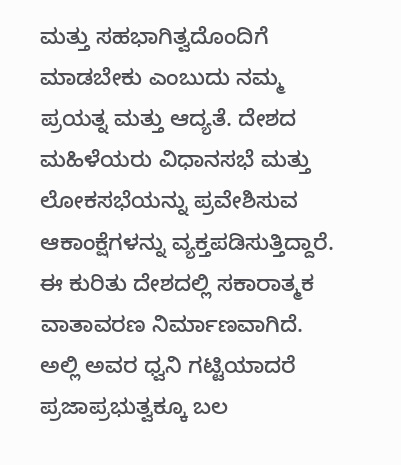ಮತ್ತು ಸಹಭಾಗಿತ್ವದೊಂದಿಗೆ ಮಾಡಬೇಕು ಎಂಬುದು ನಮ್ಮ ಪ್ರಯತ್ನ ಮತ್ತು ಆದ್ಯತೆ. ದೇಶದ ಮಹಿಳೆಯರು ವಿಧಾನಸಭೆ ಮತ್ತು ಲೋಕಸಭೆಯನ್ನು ಪ್ರವೇಶಿಸುವ ಆಕಾಂಕ್ಷೆಗಳನ್ನು ವ್ಯಕ್ತಪಡಿಸುತ್ತಿದ್ದಾರೆ. ಈ ಕುರಿತು ದೇಶದಲ್ಲಿ ಸಕಾರಾತ್ಮಕ ವಾತಾವರಣ ನಿರ್ಮಾಣವಾಗಿದೆ. ಅಲ್ಲಿ ಅವರ ಧ್ವನಿ ಗಟ್ಟಿಯಾದರೆ ಪ್ರಜಾಪ್ರಭುತ್ವಕ್ಕೂ ಬಲ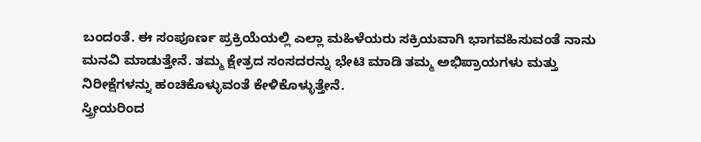ಬಂದಂತೆ. ಈ ಸಂಪೂರ್ಣ ಪ್ರಕ್ರಿಯೆಯಲ್ಲಿ ಎಲ್ಲಾ ಮಹಿಳೆಯರು ಸಕ್ರಿಯವಾಗಿ ಭಾಗವಹಿಸುವಂತೆ ನಾನು ಮನವಿ ಮಾಡುತ್ತೇನೆ. ತಮ್ಮ ಕ್ಷೇತ್ರದ ಸಂಸದರನ್ನು ಭೇಟಿ ಮಾಡಿ ತಮ್ಮ ಅಭಿಪ್ರಾಯಗಳು ಮತ್ತು ನಿರೀಕ್ಷೆಗಳನ್ನು ಹಂಚಿಕೊಳ್ಳುವಂತೆ ಕೇಳಿಕೊಳ್ಳುತ್ತೇನೆ.
ಸ್ತ್ರೀಯರಿಂದ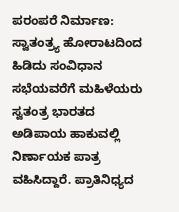ಪರಂಪರೆ ನಿರ್ಮಾಣ:
ಸ್ವಾತಂತ್ರ್ಯ ಹೋರಾಟದಿಂದ ಹಿಡಿದು ಸಂವಿಧಾನ ಸಭೆಯವರೆಗೆ ಮಹಿಳೆಯರು ಸ್ವತಂತ್ರ ಭಾರತದ ಅಡಿಪಾಯ ಹಾಕುವಲ್ಲಿ ನಿರ್ಣಾಯಕ ಪಾತ್ರ ವಹಿಸಿದ್ದಾರೆ. ಪ್ರಾತಿನಿಧ್ಯದ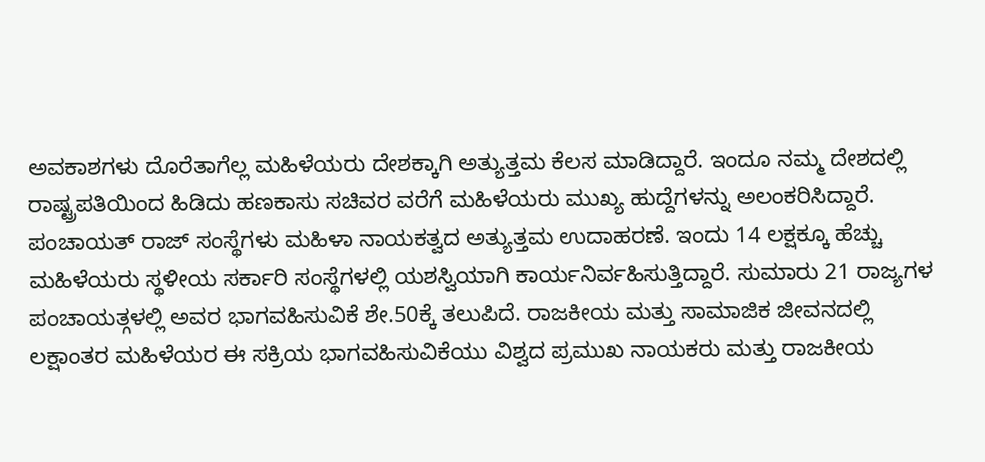ಅವಕಾಶಗಳು ದೊರೆತಾಗೆಲ್ಲ ಮಹಿಳೆಯರು ದೇಶಕ್ಕಾಗಿ ಅತ್ಯುತ್ತಮ ಕೆಲಸ ಮಾಡಿದ್ದಾರೆ. ಇಂದೂ ನಮ್ಮ ದೇಶದಲ್ಲಿ ರಾಷ್ಟ್ರಪತಿಯಿಂದ ಹಿಡಿದು ಹಣಕಾಸು ಸಚಿವರ ವರೆಗೆ ಮಹಿಳೆಯರು ಮುಖ್ಯ ಹುದ್ದೆಗಳನ್ನು ಅಲಂಕರಿಸಿದ್ದಾರೆ.
ಪಂಚಾಯತ್ ರಾಜ್ ಸಂಸ್ಥೆಗಳು ಮಹಿಳಾ ನಾಯಕತ್ವದ ಅತ್ಯುತ್ತಮ ಉದಾಹರಣೆ. ಇಂದು 14 ಲಕ್ಷಕ್ಕೂ ಹೆಚ್ಚು ಮಹಿಳೆಯರು ಸ್ಥಳೀಯ ಸರ್ಕಾರಿ ಸಂಸ್ಥೆಗಳಲ್ಲಿ ಯಶಸ್ವಿಯಾಗಿ ಕಾರ್ಯನಿರ್ವಹಿಸುತ್ತಿದ್ದಾರೆ. ಸುಮಾರು 21 ರಾಜ್ಯಗಳ ಪಂಚಾಯತ್ಗಳಲ್ಲಿ ಅವರ ಭಾಗವಹಿಸುವಿಕೆ ಶೇ.50ಕ್ಕೆ ತಲುಪಿದೆ. ರಾಜಕೀಯ ಮತ್ತು ಸಾಮಾಜಿಕ ಜೀವನದಲ್ಲಿ ಲಕ್ಷಾಂತರ ಮಹಿಳೆಯರ ಈ ಸಕ್ರಿಯ ಭಾಗವಹಿಸುವಿಕೆಯು ವಿಶ್ವದ ಪ್ರಮುಖ ನಾಯಕರು ಮತ್ತು ರಾಜಕೀಯ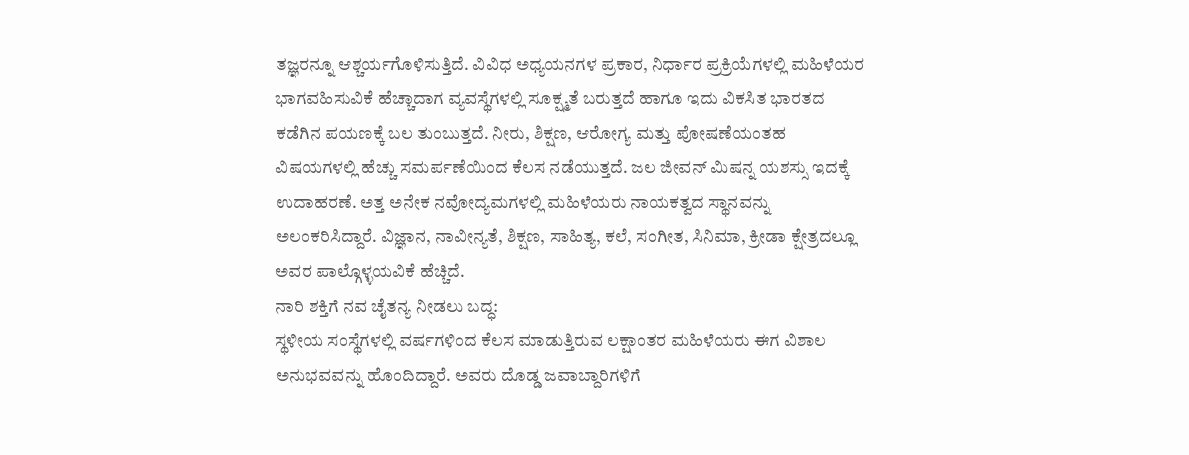ತಜ್ಞರನ್ನೂ ಆಶ್ಚರ್ಯಗೊಳಿಸುತ್ತಿದೆ. ವಿವಿಧ ಅಧ್ಯಯನಗಳ ಪ್ರಕಾರ, ನಿರ್ಧಾರ ಪ್ರಕ್ರಿಯೆಗಳಲ್ಲಿ ಮಹಿಳೆಯರ ಭಾಗವಹಿಸುವಿಕೆ ಹೆಚ್ಚಾದಾಗ ವ್ಯವಸ್ಥೆಗಳಲ್ಲಿ ಸೂಕ್ಷ್ಮತೆ ಬರುತ್ತದೆ ಹಾಗೂ ಇದು ವಿಕಸಿತ ಭಾರತದ ಕಡೆಗಿನ ಪಯಣಕ್ಕೆ ಬಲ ತುಂಬುತ್ತದೆ. ನೀರು, ಶಿಕ್ಷಣ, ಆರೋಗ್ಯ ಮತ್ತು ಪೋಷಣೆಯಂತಹ ವಿಷಯಗಳಲ್ಲಿ ಹೆಚ್ಚು ಸಮರ್ಪಣೆಯಿಂದ ಕೆಲಸ ನಡೆಯುತ್ತದೆ. ಜಲ ಜೀವನ್ ಮಿಷನ್ನ ಯಶಸ್ಸು ಇದಕ್ಕೆ ಉದಾಹರಣೆ. ಅತ್ತ ಅನೇಕ ನವೋದ್ಯಮಗಳಲ್ಲಿ ಮಹಿಳೆಯರು ನಾಯಕತ್ವದ ಸ್ಥಾನವನ್ನು ಅಲಂಕರಿಸಿದ್ದಾರೆ. ವಿಜ್ಞಾನ, ನಾವೀನ್ಯತೆ, ಶಿಕ್ಷಣ, ಸಾಹಿತ್ಯ, ಕಲೆ, ಸಂಗೀತ, ಸಿನಿಮಾ, ಕ್ರೀಡಾ ಕ್ಷೇತ್ರದಲ್ಲೂ ಅವರ ಪಾಲ್ಗೊಳ್ಳಯವಿಕೆ ಹೆಚ್ಚಿದೆ.
ನಾರಿ ಶಕ್ತಿಗೆ ನವ ಚೈತನ್ಯ ನೀಡಲು ಬದ್ಧ:
ಸ್ಥಳೀಯ ಸಂಸ್ಥೆಗಳಲ್ಲಿ ವರ್ಷಗಳಿಂದ ಕೆಲಸ ಮಾಡುತ್ತಿರುವ ಲಕ್ಷಾಂತರ ಮಹಿಳೆಯರು ಈಗ ವಿಶಾಲ ಅನುಭವವನ್ನು ಹೊಂದಿದ್ದಾರೆ. ಅವರು ದೊಡ್ಡ ಜವಾಬ್ದಾರಿಗಳಿಗೆ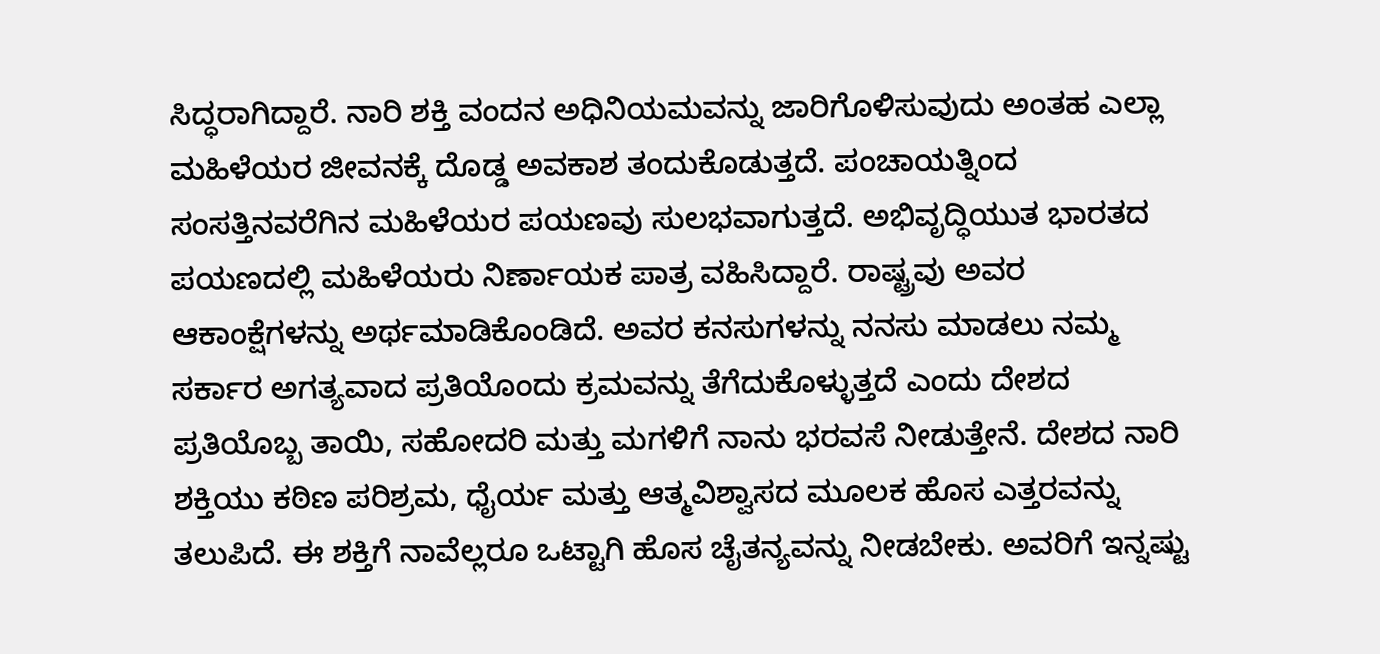ಸಿದ್ಧರಾಗಿದ್ದಾರೆ. ನಾರಿ ಶಕ್ತಿ ವಂದನ ಅಧಿನಿಯಮವನ್ನು ಜಾರಿಗೊಳಿಸುವುದು ಅಂತಹ ಎಲ್ಲಾ ಮಹಿಳೆಯರ ಜೀವನಕ್ಕೆ ದೊಡ್ಡ ಅವಕಾಶ ತಂದುಕೊಡುತ್ತದೆ. ಪಂಚಾಯತ್ನಿಂದ ಸಂಸತ್ತಿನವರೆಗಿನ ಮಹಿಳೆಯರ ಪಯಣವು ಸುಲಭವಾಗುತ್ತದೆ. ಅಭಿವೃದ್ಧಿಯುತ ಭಾರತದ ಪಯಣದಲ್ಲಿ ಮಹಿಳೆಯರು ನಿರ್ಣಾಯಕ ಪಾತ್ರ ವಹಿಸಿದ್ದಾರೆ. ರಾಷ್ಟ್ರವು ಅವರ ಆಕಾಂಕ್ಷೆಗಳನ್ನು ಅರ್ಥಮಾಡಿಕೊಂಡಿದೆ. ಅವರ ಕನಸುಗಳನ್ನು ನನಸು ಮಾಡಲು ನಮ್ಮ ಸರ್ಕಾರ ಅಗತ್ಯವಾದ ಪ್ರತಿಯೊಂದು ಕ್ರಮವನ್ನು ತೆಗೆದುಕೊಳ್ಳುತ್ತದೆ ಎಂದು ದೇಶದ ಪ್ರತಿಯೊಬ್ಬ ತಾಯಿ, ಸಹೋದರಿ ಮತ್ತು ಮಗಳಿಗೆ ನಾನು ಭರವಸೆ ನೀಡುತ್ತೇನೆ. ದೇಶದ ನಾರಿ ಶಕ್ತಿಯು ಕಠಿಣ ಪರಿಶ್ರಮ, ಧೈರ್ಯ ಮತ್ತು ಆತ್ಮವಿಶ್ವಾಸದ ಮೂಲಕ ಹೊಸ ಎತ್ತರವನ್ನು ತಲುಪಿದೆ. ಈ ಶಕ್ತಿಗೆ ನಾವೆಲ್ಲರೂ ಒಟ್ಟಾಗಿ ಹೊಸ ಚೈತನ್ಯವನ್ನು ನೀಡಬೇಕು. ಅವರಿಗೆ ಇನ್ನಷ್ಟು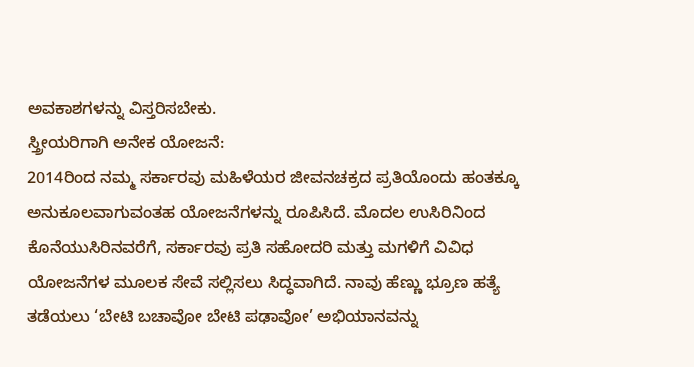ಅವಕಾಶಗಳನ್ನು ವಿಸ್ತರಿಸಬೇಕು.
ಸ್ತ್ರೀಯರಿಗಾಗಿ ಅನೇಕ ಯೋಜನೆ:
2014ರಿಂದ ನಮ್ಮ ಸರ್ಕಾರವು ಮಹಿಳೆಯರ ಜೀವನಚಕ್ರದ ಪ್ರತಿಯೊಂದು ಹಂತಕ್ಕೂ ಅನುಕೂಲವಾಗುವಂತಹ ಯೋಜನೆಗಳನ್ನು ರೂಪಿಸಿದೆ. ಮೊದಲ ಉಸಿರಿನಿಂದ ಕೊನೆಯುಸಿರಿನವರೆಗೆ, ಸರ್ಕಾರವು ಪ್ರತಿ ಸಹೋದರಿ ಮತ್ತು ಮಗಳಿಗೆ ವಿವಿಧ ಯೋಜನೆಗಳ ಮೂಲಕ ಸೇವೆ ಸಲ್ಲಿಸಲು ಸಿದ್ಧವಾಗಿದೆ. ನಾವು ಹೆಣ್ಣು ಭ್ರೂಣ ಹತ್ಯೆ ತಡೆಯಲು ‘ಬೇಟಿ ಬಚಾವೋ ಬೇಟಿ ಪಢಾವೋ’ ಅಭಿಯಾನವನ್ನು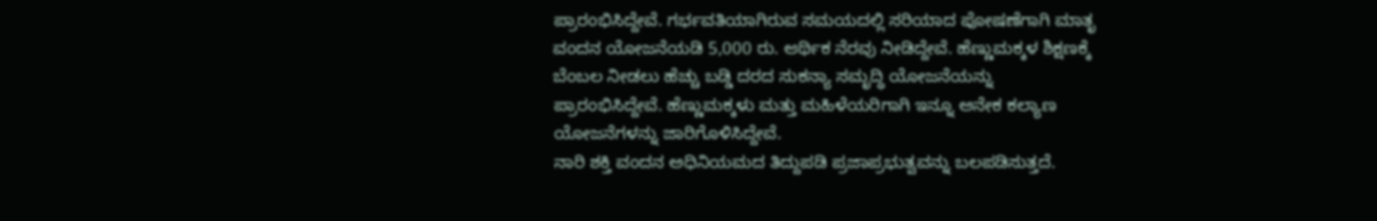ಪ್ರಾರಂಭಿಸಿದ್ದೇವೆ. ಗರ್ಭವತಿಯಾಗಿರುವ ಸಮಯದಲ್ಲಿ ಸರಿಯಾದ ಪೋಷಣೆಗಾಗಿ ಮಾತೃ ವಂದನ ಯೋಜನೆಯಡಿ 5,000 ರು. ಆರ್ಥಿಕ ನೆರವು ನೀಡಿದ್ದೇವೆ. ಹೆಣ್ಣುಮಕ್ಕಳ ಶಿಕ್ಷಣಕ್ಕೆ ಬೆಂಬಲ ನೀಡಲು ಹೆಚ್ಚು ಬಡ್ಡಿ ದರದ ಸುಕನ್ಯಾ ಸಮೃದ್ಧಿ ಯೋಜನೆಯನ್ನು ಪ್ರಾರಂಭಿಸಿದ್ದೇವೆ. ಹೆಣ್ಣುಮಕ್ಕಳು ಮತ್ತು ಮಹಿಳೆಯರಿಗಾಗಿ ಇನ್ನೂ ಅನೇಕ ಕಲ್ಯಾಣ ಯೋಜನೆಗಳನ್ನು ಜಾರಿಗೊಳಿಸಿದ್ದೇವೆ.
ನಾರಿ ಶಕ್ತಿ ವಂದನ ಅಧಿನಿಯಮದ ತಿದ್ದುಪಡಿ ಪ್ರಜಾಪ್ರಭುತ್ವವನ್ನು ಬಲಪಡಿಸುತ್ತದೆ.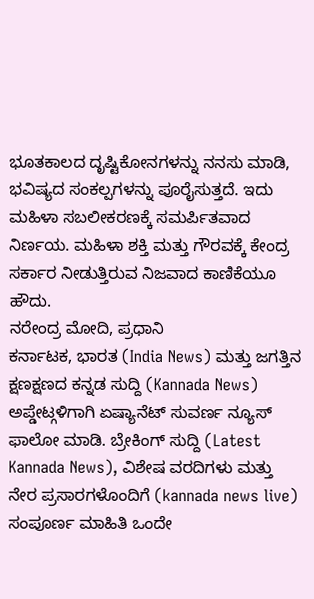ಭೂತಕಾಲದ ದೃಷ್ಟಿಕೋನಗಳನ್ನು ನನಸು ಮಾಡಿ, ಭವಿಷ್ಯದ ಸಂಕಲ್ಪಗಳನ್ನು ಪೂರೈಸುತ್ತದೆ. ಇದು ಮಹಿಳಾ ಸಬಲೀಕರಣಕ್ಕೆ ಸಮರ್ಪಿತವಾದ ನಿರ್ಣಯ. ಮಹಿಳಾ ಶಕ್ತಿ ಮತ್ತು ಗೌರವಕ್ಕೆ ಕೇಂದ್ರ ಸರ್ಕಾರ ನೀಡುತ್ತಿರುವ ನಿಜವಾದ ಕಾಣಿಕೆಯೂ ಹೌದು.
ನರೇಂದ್ರ ಮೋದಿ, ಪ್ರಧಾನಿ
ಕರ್ನಾಟಕ, ಭಾರತ (India News) ಮತ್ತು ಜಗತ್ತಿನ ಕ್ಷಣಕ್ಷಣದ ಕನ್ನಡ ಸುದ್ದಿ (Kannada News) ಅಪ್ಡೇಟ್ಗಳಿಗಾಗಿ ಏಷ್ಯಾನೆಟ್ ಸುವರ್ಣ ನ್ಯೂಸ್ ಫಾಲೋ ಮಾಡಿ. ಬ್ರೇಕಿಂಗ್ ಸುದ್ದಿ (Latest Kannada News), ವಿಶೇಷ ವರದಿಗಳು ಮತ್ತು ನೇರ ಪ್ರಸಾರಗಳೊಂದಿಗೆ (kannada news live) ಸಂಪೂರ್ಣ ಮಾಹಿತಿ ಒಂದೇ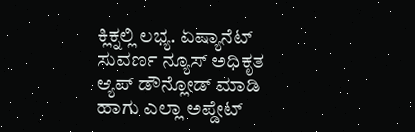ಕ್ಲಿಕ್ನಲ್ಲಿ ಲಭ್ಯ. ಏಷ್ಯಾನೆಟ್ ಸುವರ್ಣ ನ್ಯೂಸ್ ಅಧಿಕೃತ ಆ್ಯಪ್ ಡೌನ್ಲೋಡ್ ಮಾಡಿ ಹಾಗು ಎಲ್ಲಾ ಅಪ್ಡೇಟ್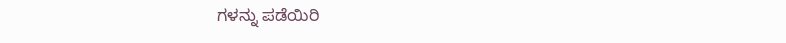ಗಳನ್ನು ಪಡೆಯಿರಿ